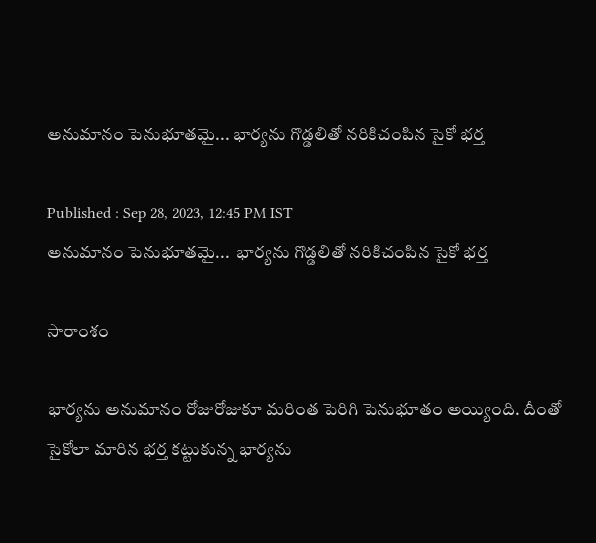అనుమానం పెనుభూతమై... భార్యను గొడ్డలితో నరికిచంపిన సైకో భర్త

Published : Sep 28, 2023, 12:45 PM IST
అనుమానం పెనుభూతమై...  భార్యను గొడ్డలితో నరికిచంపిన సైకో భర్త

సారాంశం

భార్యను అనుమానం రోజురోజుకూ మరింత పెరిగి పెనుభూతం అయ్యింది. దీంతో సైకోలా మారిన భర్త కట్టుకున్న భార్యను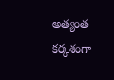అత్యంత కర్కశంగా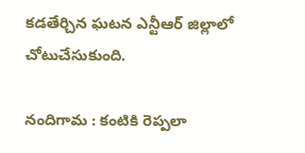కడతేర్చిన ఘటన ఎన్టీఆర్ జిల్లాలో చోటుచేసుకుంది.

నందిగామ : కంటికి రెప్పలా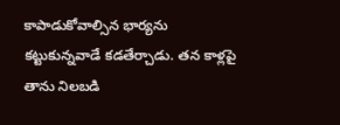కాపాడుకోవాల్సిన భార్యను కట్టుకున్నవాడే కడతేర్చాడు. తన కాళ్లపై తాను నిలబడి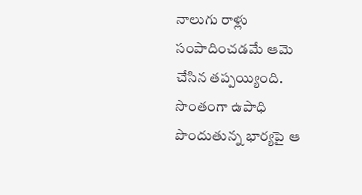నాలుగు రాళ్లు సంపాదించడమే ఆమె చేసిన తప్పయ్యింది. సొంతంగా ఉపాధి పొందుతున్న భార్యపై ఆ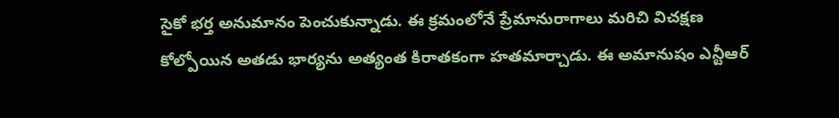సైకో భర్త అనుమానం పెంచుకున్నాడు. ఈ క్రమంలోనే ప్రేమానురాగాలు మరిచి విచక్షణ కోల్పోయిన అతడు భార్యను అత్యంత కిరాతకంగా హతమార్చాడు. ఈ అమానుషం ఎన్టీఆర్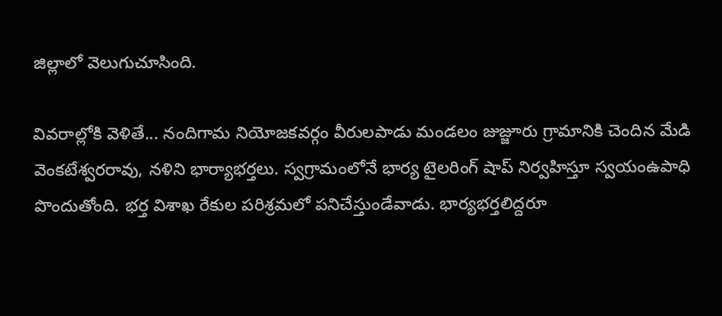జిల్లాలో వెలుగుచూసింది.

వివరాల్లోకి వెళితే... నందిగామ నియోజకవర్గం వీరులపాడు మండలం జుజ్జూరు గ్రామానికి చెందిన మేడి వెంకటేశ్వరరావు, నళిని భార్యాభర్తలు. స్వగ్రామంలోనే భార్య టైలరింగ్ షాప్ నిర్వహిస్తూ స్వయంఉపాధి పొందుతోంది. భర్త విశాఖ రేకుల పరిశ్రమలో పనిచేస్తుండేవాడు. భార్యభర్తలిద్దరూ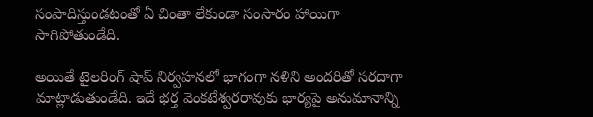సంపాదిస్తుండటంతో ఏ చింతా లేకుండా సంసారం హాయిగా సాగిపోతుండేది.

అయితే టైలరింగ్ షాప్ నిర్వహనలో భాగంగా నళిని అందరితో సరదాగా మాట్లాడుతుండేది. ఇదే భర్త వెంకటేశ్వరరావుకు భార్యపై అనుమానాన్ని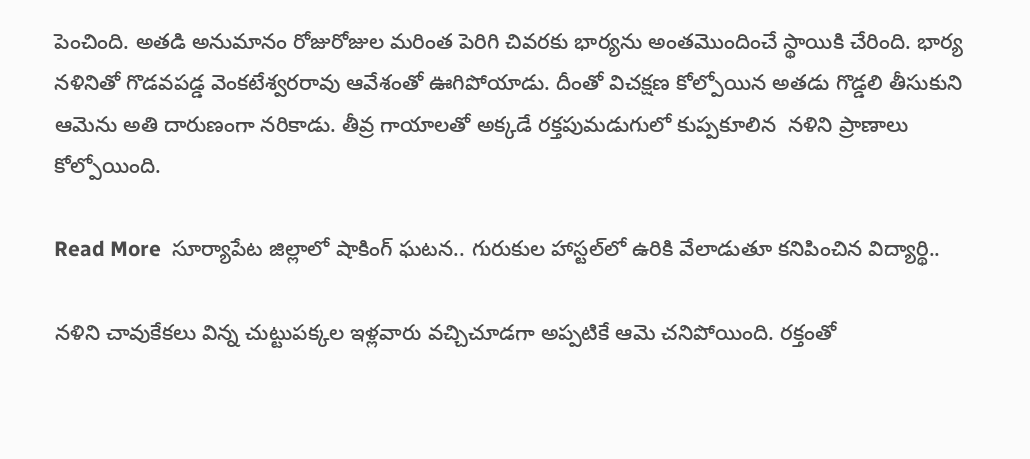పెంచింది. అతడి అనుమానం రోజురోజుల మరింత పెరిగి చివరకు భార్యను అంతమొందించే స్థాయికి చేరింది. భార్య నళినితో గొడవపడ్డ వెంకటేశ్వరరావు ఆవేశంతో ఊగిపోయాడు. దీంతో విచక్షణ కోల్పోయిన అతడు గొడ్డలి తీసుకుని ఆమెను అతి దారుణంగా నరికాడు. తీవ్ర గాయాలతో అక్కడే రక్తపుమడుగులో కుప్పకూలిన  నళిని ప్రాణాలు కోల్పోయింది.

Read More  సూర్యాపేట జిల్లాలో షాకింగ్ ఘటన.. గురుకుల హాస్టల్‌లో ఉరికి వేలాడుతూ కనిపించిన విద్యార్థి..

నళిని చావుకేకలు విన్న చుట్టుపక్కల ఇళ్లవారు వచ్చిచూడగా అప్పటికే ఆమె చనిపోయింది. రక్తంతో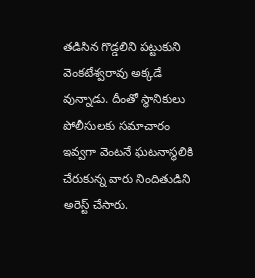తడిసిన గొడ్డలిని పట్టుకుని వెంకటేశ్వరావు అక్కడే వున్నాడు. దీంతో స్థానికులు పోలీసులకు సమాచారం ఇవ్వగా వెంటనే ఘటనాస్థలికి చేరుకున్న వారు నిందితుడిని అరెస్ట్ చేసారు.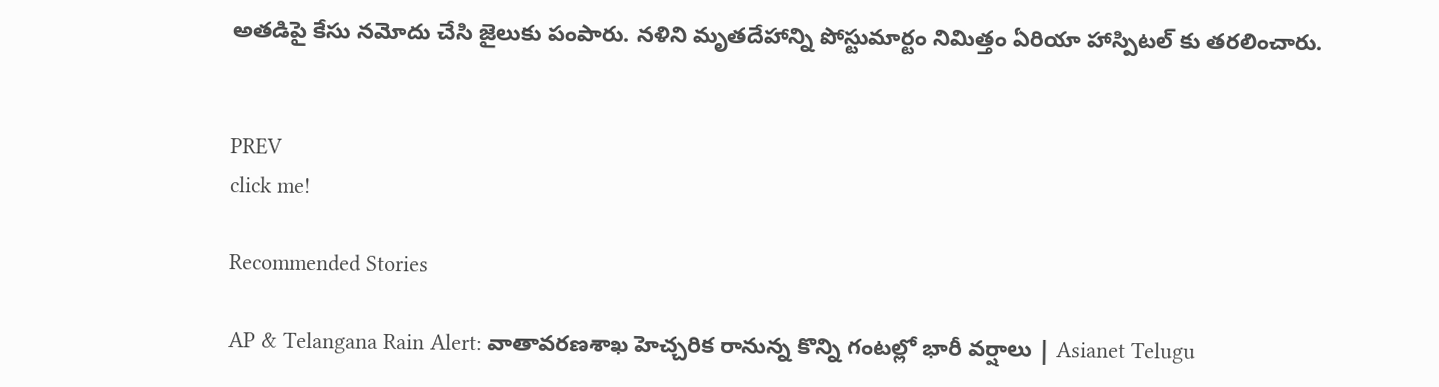అతడిపై కేసు నమోదు చేసి జైలుకు పంపారు. నళిని మృతదేహాన్ని పోస్టుమార్టం నిమిత్తం ఏరియా హాస్పిటల్ కు తరలించారు.


PREV
click me!

Recommended Stories

AP & Telangana Rain Alert: వాతావరణశాఖ హెచ్చరిక రానున్న కొన్ని గంటల్లో భారీ వర్షాలు | Asianet Telugu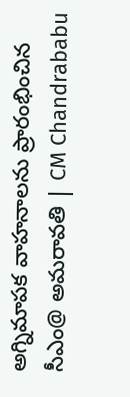అగ్నిమాపక వాహనాలను ప్రారంభించిన సీఎం@ అమరావతి | CM Chandrababu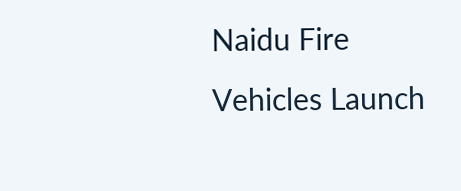Naidu Fire Vehicles Launch